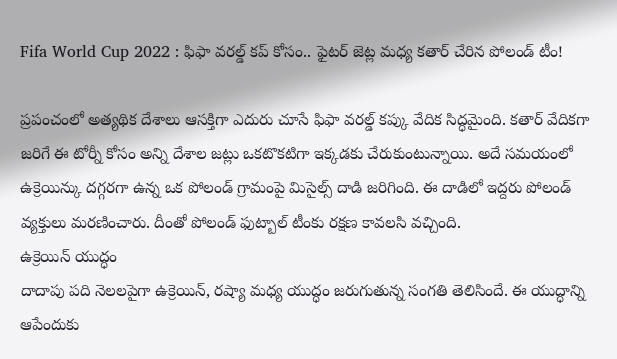Fifa World Cup 2022 : ఫిఫా వరల్డ్ కప్ కోసం.. ఫైటర్ జెట్ల మధ్య కతార్ చేరిన పోలండ్ టీం!

ప్రపంచంలో అత్యథిక దేశాలు ఆసక్తిగా ఎదురు చూసే ఫిఫా వరల్డ్ కప్కు వేదిక సిద్ధమైంది. కతార్ వేదికగా జరిగే ఈ టోర్నీ కోసం అన్ని దేశాల జట్లు ఒకటొకటిగా ఇక్కడకు చేరుకుంటున్నాయి. అదే సమయంలో ఉక్రెయిన్కు దగ్గరగా ఉన్న ఒక పోలండ్ గ్రామంపై మిసైల్స్ దాడి జరిగింది. ఈ దాడిలో ఇద్దరు పోలండ్ వ్యక్తులు మరణించారు. దీంతో పోలండ్ ఫుట్బాల్ టీంకు రక్షణ కావలసి వచ్చింది.
ఉక్రెయిన్ యుద్ధం
దాదాపు పది నెలలపైగా ఉక్రెయిన్, రష్యా మధ్య యుద్ధం జరుగుతున్న సంగతి తెలిసిందే. ఈ యుద్ధాన్ని ఆపేందుకు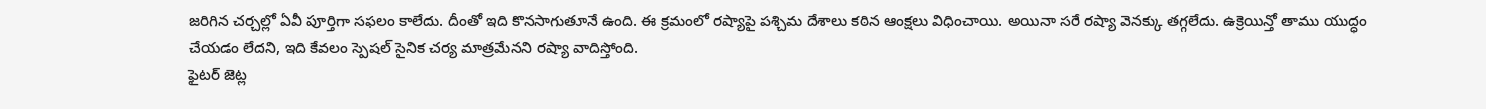జరిగిన చర్చల్లో ఏవీ పూర్తిగా సఫలం కాలేదు. దీంతో ఇది కొనసాగుతూనే ఉంది. ఈ క్రమంలో రష్యాపై పశ్చిమ దేశాలు కఠిన ఆంక్షలు విధించాయి. అయినా సరే రష్యా వెనక్కు తగ్గలేదు. ఉక్రెయిన్తో తాము యుద్ధం చేయడం లేదని, ఇది కేవలం స్పెషల్ సైనిక చర్య మాత్రమేనని రష్యా వాదిస్తోంది.
ఫైటర్ జెట్ల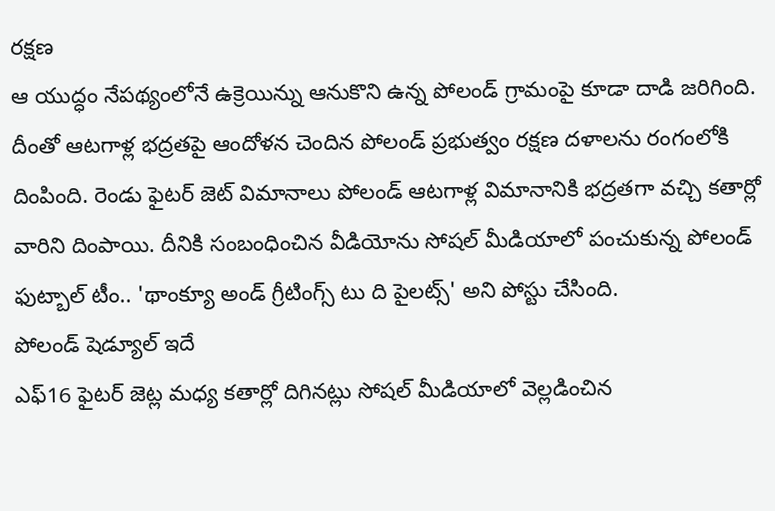రక్షణ
ఆ యుద్ధం నేపథ్యంలోనే ఉక్రెయిన్ను ఆనుకొని ఉన్న పోలండ్ గ్రామంపై కూడా దాడి జరిగింది. దీంతో ఆటగాళ్ల భద్రతపై ఆందోళన చెందిన పోలండ్ ప్రభుత్వం రక్షణ దళాలను రంగంలోకి దింపింది. రెండు ఫైటర్ జెట్ విమానాలు పోలండ్ ఆటగాళ్ల విమానానికి భద్రతగా వచ్చి కతార్లో వారిని దింపాయి. దీనికి సంబంధించిన వీడియోను సోషల్ మీడియాలో పంచుకున్న పోలండ్ ఫుట్బాల్ టీం.. 'థాంక్యూ అండ్ గ్రీటింగ్స్ టు ది పైలట్స్' అని పోస్టు చేసింది.
పోలండ్ షెడ్యూల్ ఇదే
ఎఫ్16 ఫైటర్ జెట్ల మధ్య కతార్లో దిగినట్లు సోషల్ మీడియాలో వెల్లడించిన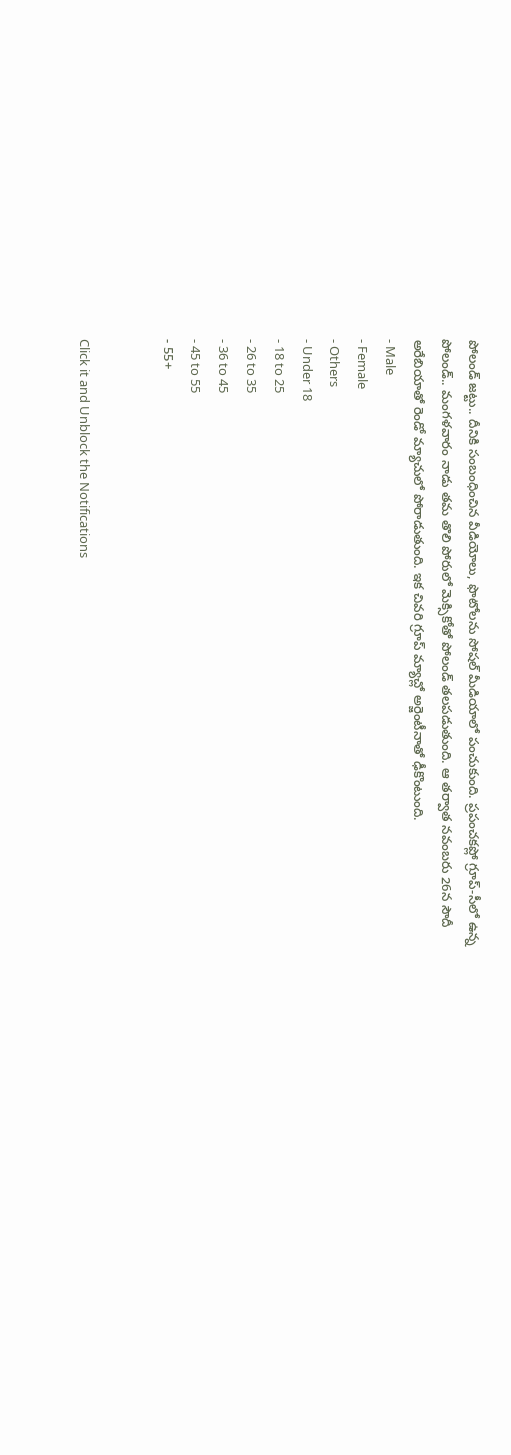పోలండ్ జట్టు.. దీనికి సంబంధించిన వీడియోలు, ఫొటోలను సోషల్ మీడియాలో పంచుకుంది. ప్రపంచకప్లో గ్రూప్-సీలో ఉన్న పోలండ్.. మంగళవారం నాడు తమ తొలి పోరులో మెక్సికోతో పోలండ్ తలపడుతుంది. ఆ తర్వాత నవంబరు 26న సౌదీ అరేబియాతో రెండో మ్యాచులో పోరాడుతుంది. ఇక చివరి గ్రూప్ మ్యాచ్లో అర్జెంటీనాతో ఢీకొంటుంది.
- Male
- Female
- Others
- Under 18
- 18 to 25
- 26 to 35
- 36 to 45
- 45 to 55
- 55+


Click it and Unblock the Notifications